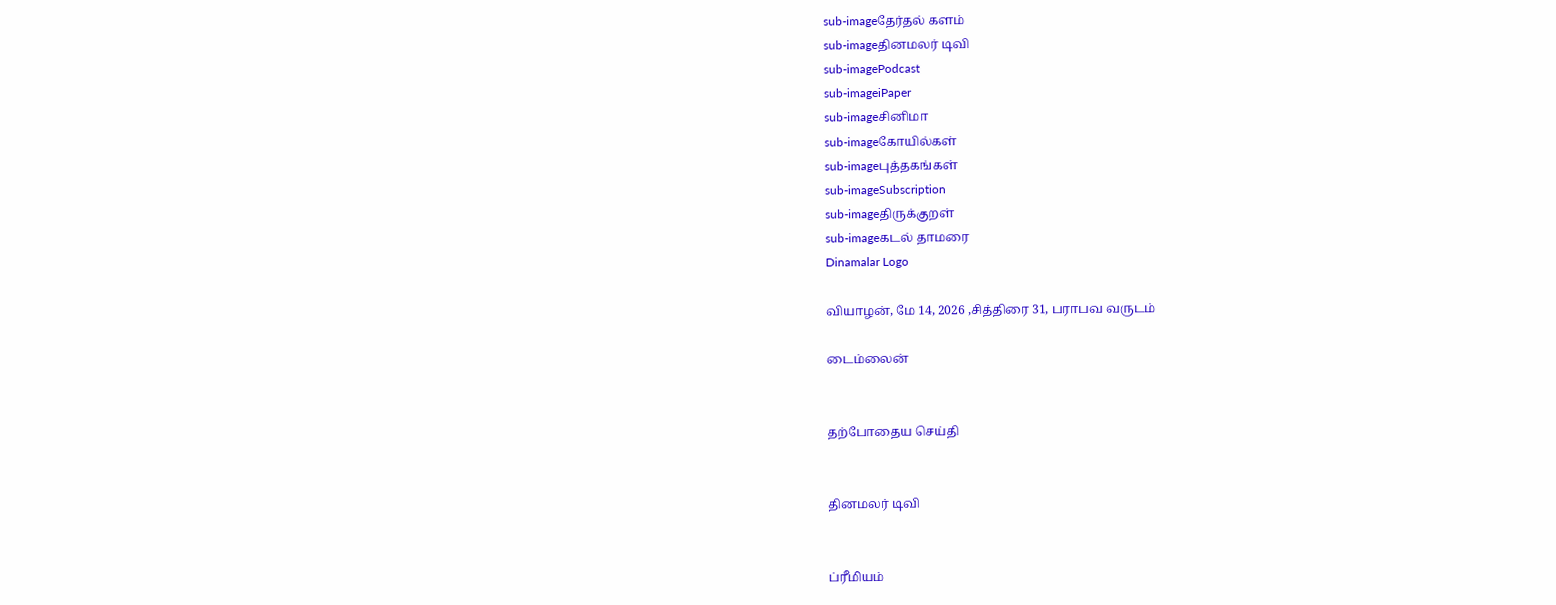sub-imageதேர்தல் களம்
sub-imageதினமலர் டிவி
sub-imagePodcast
sub-imageiPaper
sub-imageசினிமா
sub-imageகோயில்கள்
sub-imageபுத்தகங்கள்
sub-imageSubscription
sub-imageதிருக்குறள்
sub-imageகடல் தாமரை
Dinamalar Logo

வியாழன், மே 14, 2026 ,சித்திரை 31, பராபவ வருடம்

டைம்லைன்


தற்போதைய செய்தி


தினமலர் டிவி


ப்ரீமியம்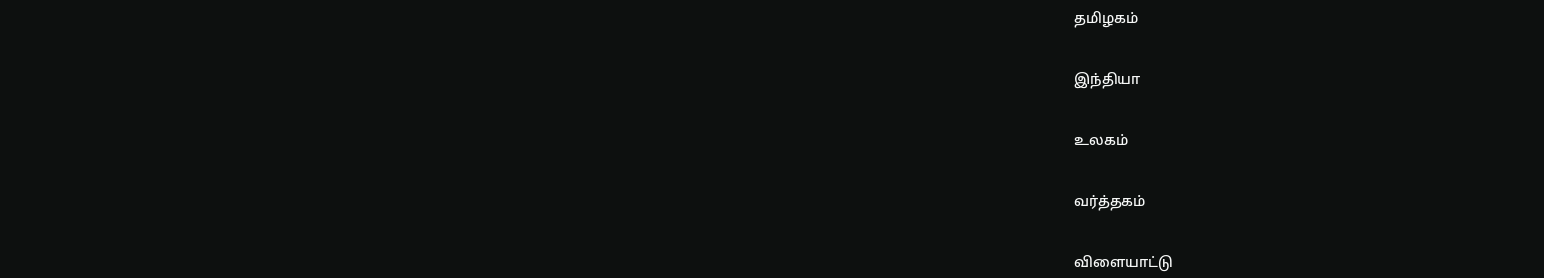தமிழகம்


இந்தியா


உலகம்


வர்த்தகம்


விளையாட்டு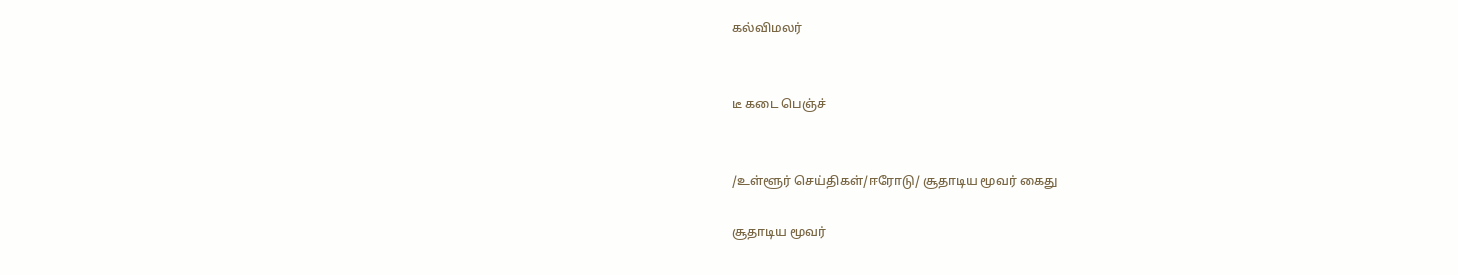கல்விமலர்


டீ கடை பெஞ்ச்


/உள்ளூர் செய்திகள்/ஈரோடு/ சூதாடிய மூவர் கைது

சூதாடிய மூவர்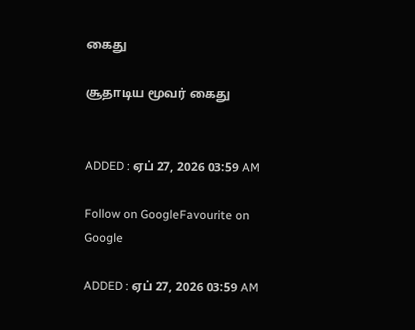கைது

சூதாடிய மூவர் கைது


ADDED : ஏப் 27, 2026 03:59 AM

Follow on GoogleFavourite on Google

ADDED : ஏப் 27, 2026 03:59 AM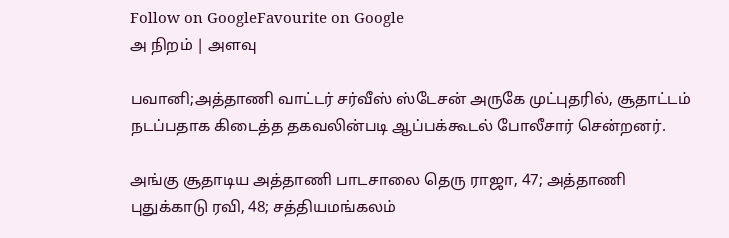Follow on GoogleFavourite on Google
அ நிறம் | அளவு

பவானி;அத்தாணி வாட்டர் சர்வீஸ் ஸ்டேசன் அருகே முட்புதரில், சூதாட்டம் நடப்பதாக கிடைத்த தகவலின்படி ஆப்பக்கூடல் போலீசார் சென்றனர்.

அங்கு சூதாடிய அத்தாணி பாடசாலை தெரு ராஜா, 47; அத்தாணி புதுக்காடு ரவி, 48; சத்தியமங்கலம்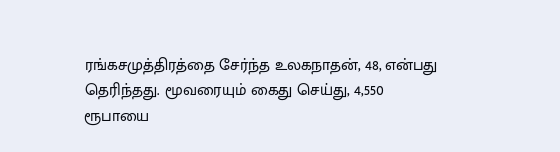ரங்கசமுத்திரத்தை சேர்ந்த உலகநாதன், 48, என்பது தெரிந்தது. மூவரையும் கைது செய்து, 4,550 ரூபாயை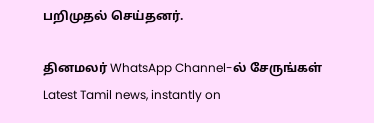பறிமுதல் செய்தனர்.

தினமலர் WhatsApp Channel-ல் சேருங்கள்
Latest Tamil news, instantly on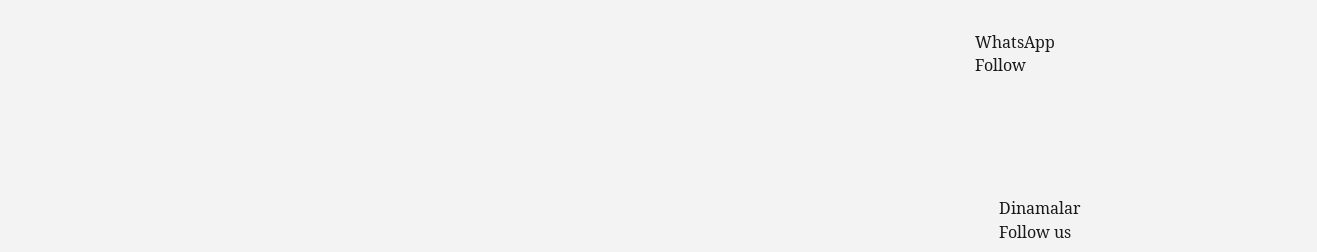WhatsApp
Follow





      Dinamalar
      Follow us